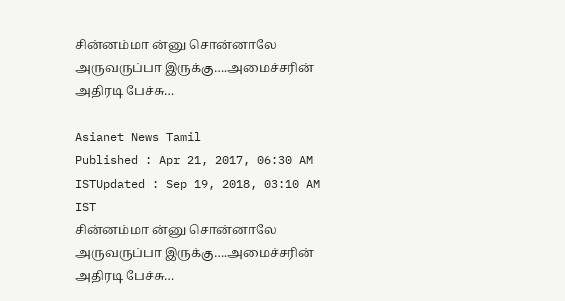சின்னம்மா ன்னு சொன்னாலே அருவருப்பா இருக்கு….அமைச்சரின் அதிரடி பேச்சு…

Asianet News Tamil
Published : Apr 21, 2017, 06:30 AM ISTUpdated : Sep 19, 2018, 03:10 AM IST
சின்னம்மா ன்னு சொன்னாலே அருவருப்பா இருக்கு….அமைச்சரின் அதிரடி பேச்சு…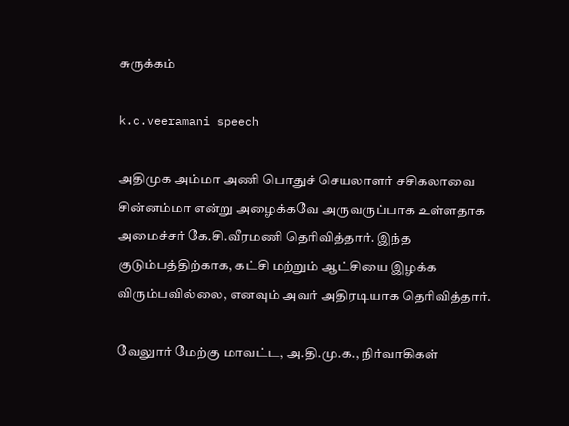சுருக்கம்

k.c.veeramani speech

அதிமுக அம்மா அணி பொதுச் செயலாளர் சசிகலாவை சின்னம்மா என்று அழைக்கவே அருவருப்பாக உள்ளதாக அமைச்சர் கே.சி.வீரமணி தெரிவித்தார். இந்த குடும்பத்திற்காக, கட்சி மற்றும் ஆட்சியை இழக்க விரும்பவில்லை, எனவும் அவர் அதிரடியாக தெரிவித்தார்.

வேலுார் மேற்கு மாவட்ட, அ.தி.மு.க., நிர்வாகிகள்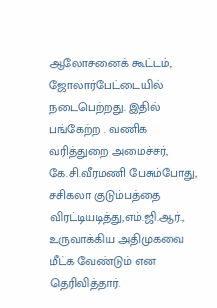ஆலோசனைக் கூட்டம், ஜோலார்பேட்டையில் நடைபெற்றது. இதில் பங்கேற்ற . வணிக வரித்துறை அமைச்சர், கே.சி.வீரமணி பேசும்போது, சசிகலா குடும்பத்தை விரட்டியடித்து,எம்.ஜி.ஆர்., உருவாக்கிய அதிமுகவை மீட்க வேண்டும் என தெரிவித்தார்.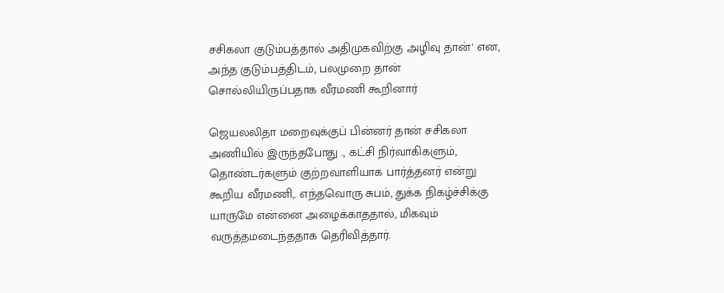சசிகலா குடும்பத்தால் அதிமுகவிற்கு அழிவு தான்' என, அந்த குடும்பத்திடம், பலமுறை தான் சொல்லியிருப்பதாக வீரமணி கூறினார்

ஜெயலலிதா மறைவுக்குப் பின்னர் தான் சசிகலா அணியில் இருந்தபோது ., கட்சி நிர்வாகிகளும், தொண்டர்களும் குற்றவாளியாக பார்த்தனர் என்று கூறிய வீரமணி,. எந்தவொரு சுபம், துக்க நிகழ்ச்சிக்கு யாருமே என்னை அழைக்காததால், மிகவும் வருத்தமடைந்ததாக தெரிவித்தார்.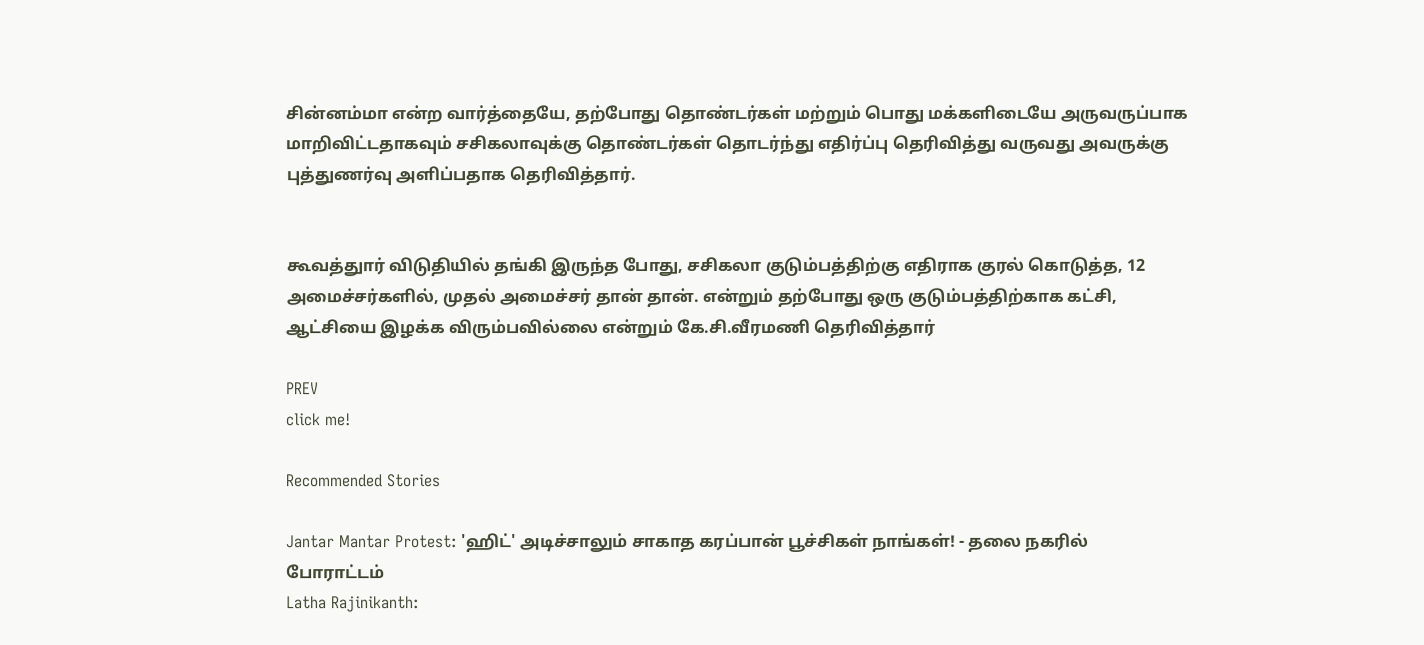சின்னம்மா என்ற வார்த்தையே, தற்போது தொண்டர்கள் மற்றும் பொது மக்களிடையே அருவருப்பாக மாறிவிட்டதாகவும் சசிகலாவுக்கு தொண்டர்கள் தொடர்ந்து எதிர்ப்பு தெரிவித்து வருவது அவருக்கு புத்துணர்வு அளிப்பதாக தெரிவித்தார்.


கூவத்துார் விடுதியில் தங்கி இருந்த போது, சசிகலா குடும்பத்திற்கு எதிராக குரல் கொடுத்த, 12 அமைச்சர்களில், முதல் அமைச்சர் தான் தான். என்றும் தற்போது ஒரு குடும்பத்திற்காக கட்சி, ஆட்சியை இழக்க விரும்பவில்லை என்றும் கே.சி.வீரமணி தெரிவித்தார்

PREV
click me!

Recommended Stories

Jantar Mantar Protest: 'ஹிட்' அடிச்சாலும் சாகாத கரப்பான் பூச்சிகள் நாங்கள்! - தலை நகரில் போராட்டம்
Latha Rajinikanth: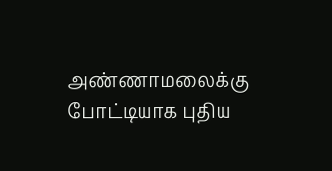அண்ணாமலைக்கு போட்டியாக புதிய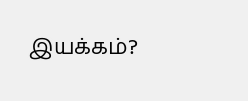இயக்கம்?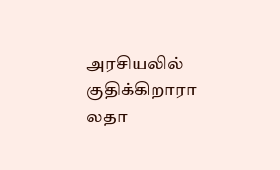அரசியலில் குதிக்கிறாரா லதா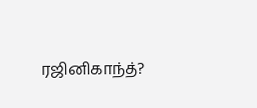ரஜினிகாந்த்?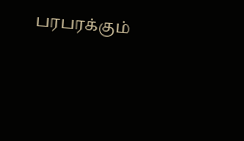பரபரக்கும்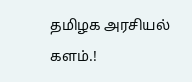தமிழக அரசியல் களம்.!